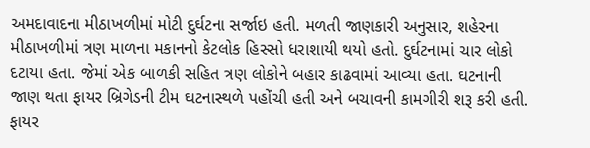અમદાવાદના મીઠાખળીમાં મોટી દુર્ઘટના સર્જાઇ હતી. મળતી જાણકારી અનુસાર, શહેરના મીઠાખળીમાં ત્રણ માળના મકાનનો કેટલોક હિસ્સો ધરાશાયી થયો હતો. દુર્ઘટનામાં ચાર લોકો દટાયા હતા. જેમાં એક બાળકી સહિત ત્રણ લોકોને બહાર કાઢવામાં આવ્યા હતા. ઘટનાની જાણ થતા ફાયર બ્રિગેડની ટીમ ઘટનાસ્થળે પહોંચી હતી અને બચાવની કામગીરી શરૂ કરી હતી.
ફાયર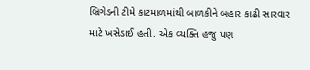બ્રિગેડની ટીમે કાટમાળમાંથી બાળકીને બહાર કાઢી સારવાર માટે ખસેડાઈ હતી. એક વ્યક્તિ હજુ પણ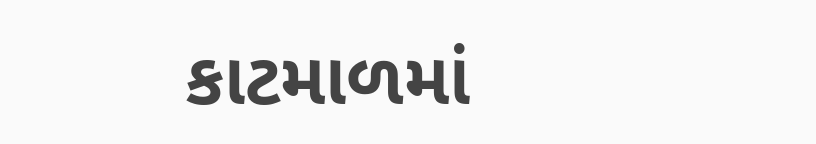કાટમાળમાં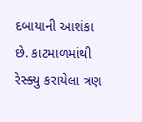દબાયાની આશંકા છે. કાટમાળમાંથી રેસ્ક્યુ કરાયેલા ત્રણ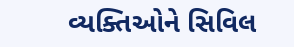વ્યક્તિઓને સિવિલ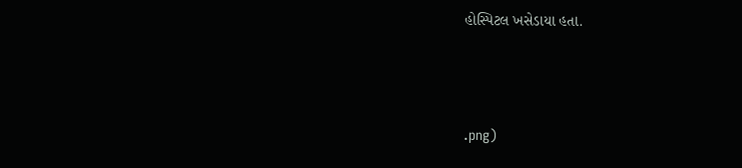હોસ્પિટલ ખસેડાયા હતા.



.png)